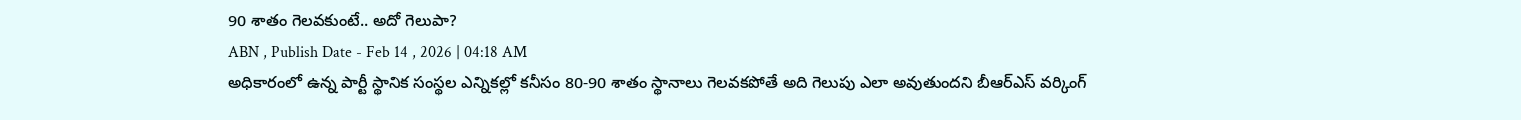90 శాతం గెలవకుంటే.. అదో గెలుపా?
ABN , Publish Date - Feb 14 , 2026 | 04:18 AM
అధికారంలో ఉన్న పార్టీ స్థానిక సంస్థల ఎన్నికల్లో కనీసం 80-90 శాతం స్థానాలు గెలవకపోతే అది గెలుపు ఎలా అవుతుందని బీఆర్ఎస్ వర్కింగ్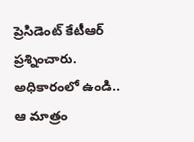ప్రెసిడెంట్ కేటీఆర్ ప్రశ్నించారు.
అధికారంలో ఉండి.. ఆ మాత్రం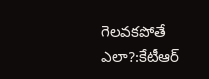గెలవకపోతే ఎలా?:కేటీఆర్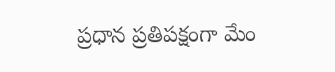ప్రధాన ప్రతిపక్షంగా మేం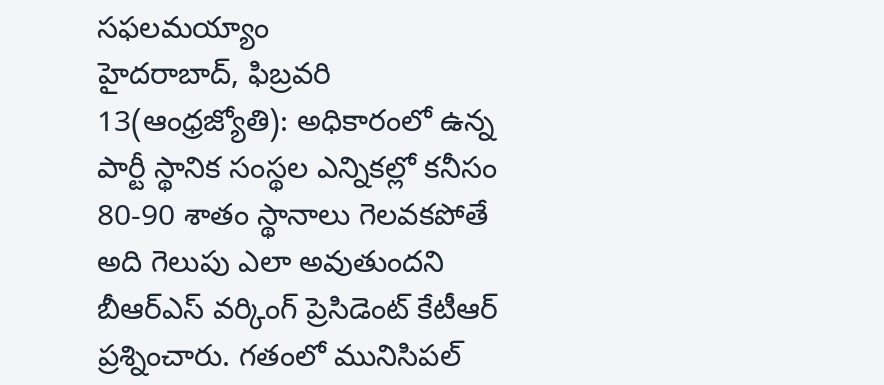సఫలమయ్యాం
హైదరాబాద్, ఫిబ్రవరి 13(ఆంధ్రజ్యోతి): అధికారంలో ఉన్న పార్టీ స్థానిక సంస్థల ఎన్నికల్లో కనీసం 80-90 శాతం స్థానాలు గెలవకపోతే అది గెలుపు ఎలా అవుతుందని బీఆర్ఎస్ వర్కింగ్ ప్రెసిడెంట్ కేటీఆర్ ప్రశ్నించారు. గతంలో మునిసిపల్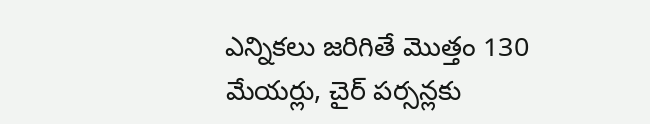ఎన్నికలు జరిగితే మొత్తం 130 మేయర్లు, చైర్ పర్సన్లకు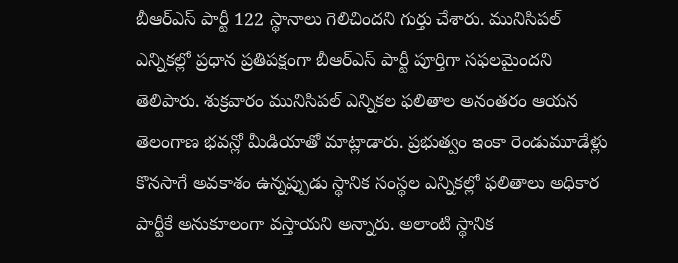బీఆర్ఎస్ పార్టీ 122 స్థానాలు గెలిచిందని గుర్తు చేశారు. మునిసిపల్ ఎన్నికల్లో ప్రధాన ప్రతిపక్షంగా బీఆర్ఎస్ పార్టీ పూర్తిగా సఫలమైందని తెలిపారు. శుక్రవారం మునిసిపల్ ఎన్నికల ఫలితాల అనంతరం ఆయన తెలంగాణ భవన్లో మీడియాతో మాట్లాడారు. ప్రభుత్వం ఇంకా రెండుమూడేళ్లు కొనసాగే అవకాశం ఉన్నప్పుడు స్థానిక సంస్థల ఎన్నికల్లో ఫలితాలు అధికార పార్టీకే అనుకూలంగా వస్తాయని అన్నారు. అలాంటి స్థానిక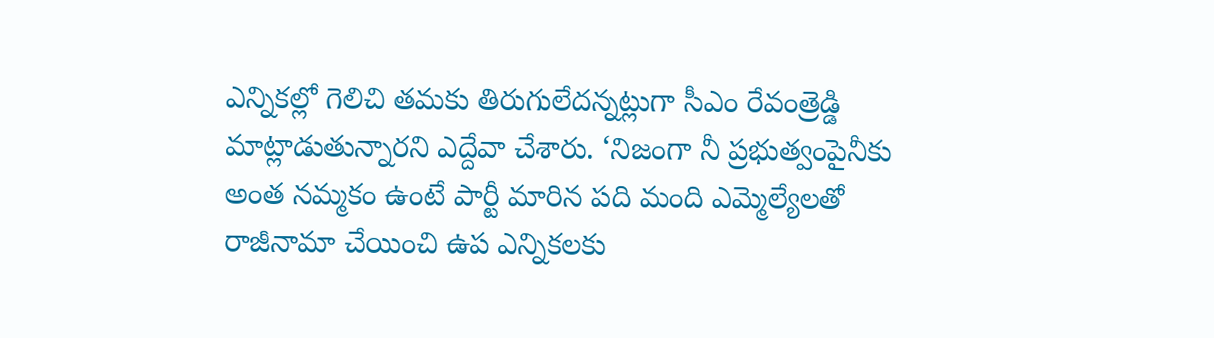ఎన్నికల్లో గెలిచి తమకు తిరుగులేదన్నట్లుగా సీఎం రేవంత్రెడ్డి మాట్లాడుతున్నారని ఎద్దేవా చేశారు. ‘నిజంగా నీ ప్రభుత్వంపైనీకు అంత నమ్మకం ఉంటే పార్టీ మారిన పది మంది ఎమ్మెల్యేలతో రాజీనామా చేయించి ఉప ఎన్నికలకు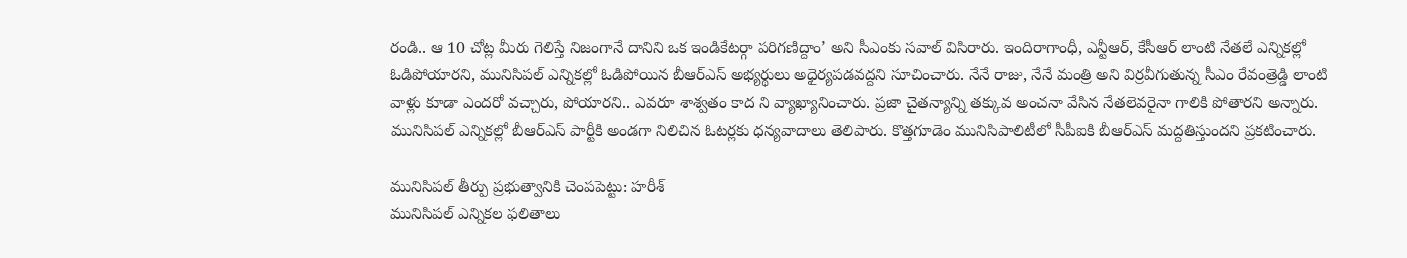రండి.. ఆ 10 చోట్ల మీరు గెలిస్తే నిజంగానే దానిని ఒక ఇండికేటర్గా పరిగణిద్దాం’ అని సీఎంకు సవాల్ విసిరారు. ఇందిరాగాంధీ, ఎన్టీఆర్, కేసీఆర్ లాంటి నేతలే ఎన్నికల్లో ఓడిపోయారని, మునిసిపల్ ఎన్నికల్లో ఓడిపోయిన బీఆర్ఎస్ అభ్యర్థులు అధైర్యపడవద్దని సూచించారు. నేనే రాజు, నేనే మంత్రి అని విర్రవీగుతున్న సీఎం రేవంత్రెడ్డి లాంటి వాళ్లు కూడా ఎందరో వచ్చారు, పోయారని.. ఎవరూ శాశ్వతం కాద ని వ్యాఖ్యానించారు. ప్రజా చైతన్యాన్ని తక్కువ అంచనా వేసిన నేతలెవరైనా గాలికి పోతారని అన్నారు. మునిసిపల్ ఎన్నికల్లో బీఆర్ఎస్ పార్టీకి అండగా నిలిచిన ఓటర్లకు ధన్యవాదాలు తెలిపారు. కొత్తగూడెం మునిసిపాలిటీలో సీపీఐకి బీఆర్ఎస్ మద్దతిస్తుందని ప్రకటించారు.

మునిసిపల్ తీర్పు ప్రభుత్వానికి చెంపపెట్టు: హరీశ్
మునిసిపల్ ఎన్నికల ఫలితాలు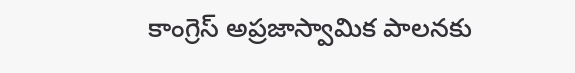కాంగ్రెస్ అప్రజాస్వామిక పాలనకు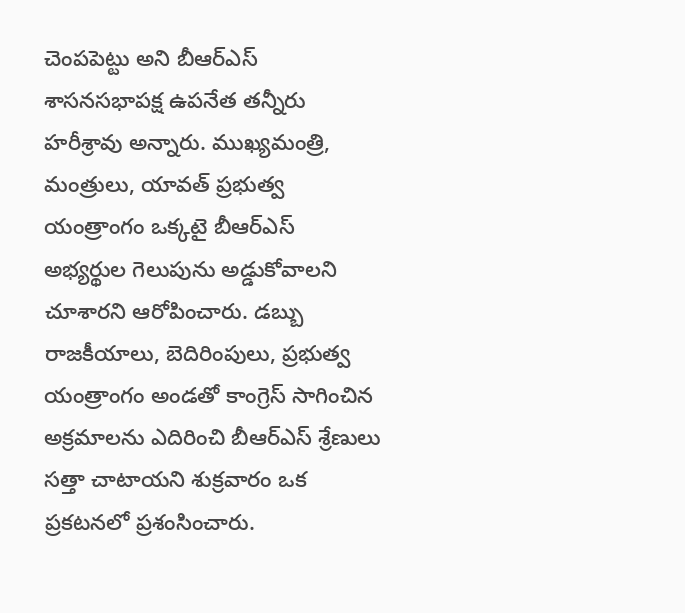చెంపపెట్టు అని బీఆర్ఎస్ శాసనసభాపక్ష ఉపనేత తన్నీరు హరీశ్రావు అన్నారు. ముఖ్యమంత్రి, మంత్రులు, యావత్ ప్రభుత్వ యంత్రాంగం ఒక్కటై బీఆర్ఎస్ అభ్యర్థుల గెలుపును అడ్డుకోవాలని చూశారని ఆరోపించారు. డబ్బు రాజకీయాలు, బెదిరింపులు, ప్రభుత్వ యంత్రాంగం అండతో కాంగ్రెస్ సాగించిన అక్రమాలను ఎదిరించి బీఆర్ఎస్ శ్రేణులు సత్తా చాటాయని శుక్రవారం ఒక ప్రకటనలో ప్రశంసించారు.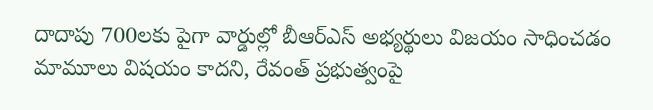దాదాపు 700లకు పైగా వార్డుల్లో బీఆర్ఎస్ అభ్యర్థులు విజయం సాధించడం మామూలు విషయం కాదని, రేవంత్ ప్రభుత్వంపై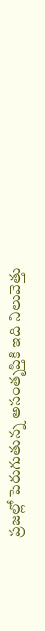ప్రజల్లో పెరుగుతున్న అసంతృప్తికి ఇది నిలువెత్తు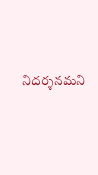నిదర్శనమని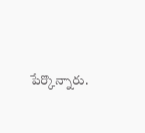పేర్కొన్నారు.